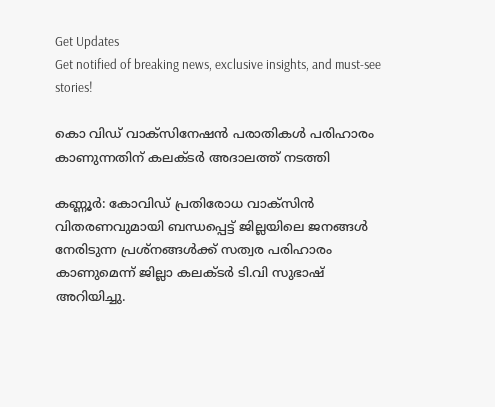Get Updates
Get notified of breaking news, exclusive insights, and must-see stories!

കൊ വിഡ് വാക്സിനേഷൻ പരാതികൾ പരിഹാരം കാണുന്നതിന് കലക്ടർ അദാലത്ത് നടത്തി

കണ്ണൂര്‍: കോവിഡ് പ്രതിരോധ വാക്‌സിന്‍ വിതരണവുമായി ബന്ധപ്പെട്ട് ജില്ലയിലെ ജനങ്ങള്‍ നേരിടുന്ന പ്രശ്‌നങ്ങള്‍ക്ക് സത്വര പരിഹാരം കാണുമെന്ന് ജില്ലാ കലക്ടര്‍ ടി.വി സുഭാഷ് അറിയിച്ചു.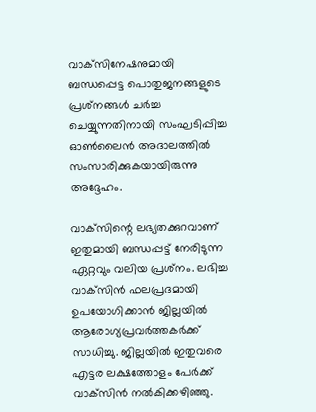വാക്‌സിനേഷനുമായി ബന്ധപ്പെട്ട പൊതുജനങ്ങളുടെ പ്രശ്‌നങ്ങള്‍ ചര്‍ച്ച ചെയ്യുന്നതിനായി സംഘടിപ്പിച്ച ഓണ്‍ലൈന്‍ അദാലത്തില്‍ സംസാരിക്കുകയായിരുന്നു അദ്ദേഹം.

വാക്‌സിന്റെ ലഭ്യതക്കുറവാണ് ഇതുമായി ബന്ധപ്പട്ട് നേരിടുന്ന ഏറ്റവും വലിയ പ്രശ്‌നം. ലഭിച്ച വാക്‌സിന്‍ ഫലപ്രദമായി ഉപയോഗിക്കാന്‍ ജില്ലയില്‍ ആരോഗ്യപ്രവര്‍ത്തകര്‍ക്ക് സാധിച്ചു. ജില്ലയില്‍ ഇതുവരെ എട്ടര ലക്ഷത്തോളം പേര്‍ക്ക് വാക്‌സിന്‍ നല്‍കിക്കഴിഞ്ഞു.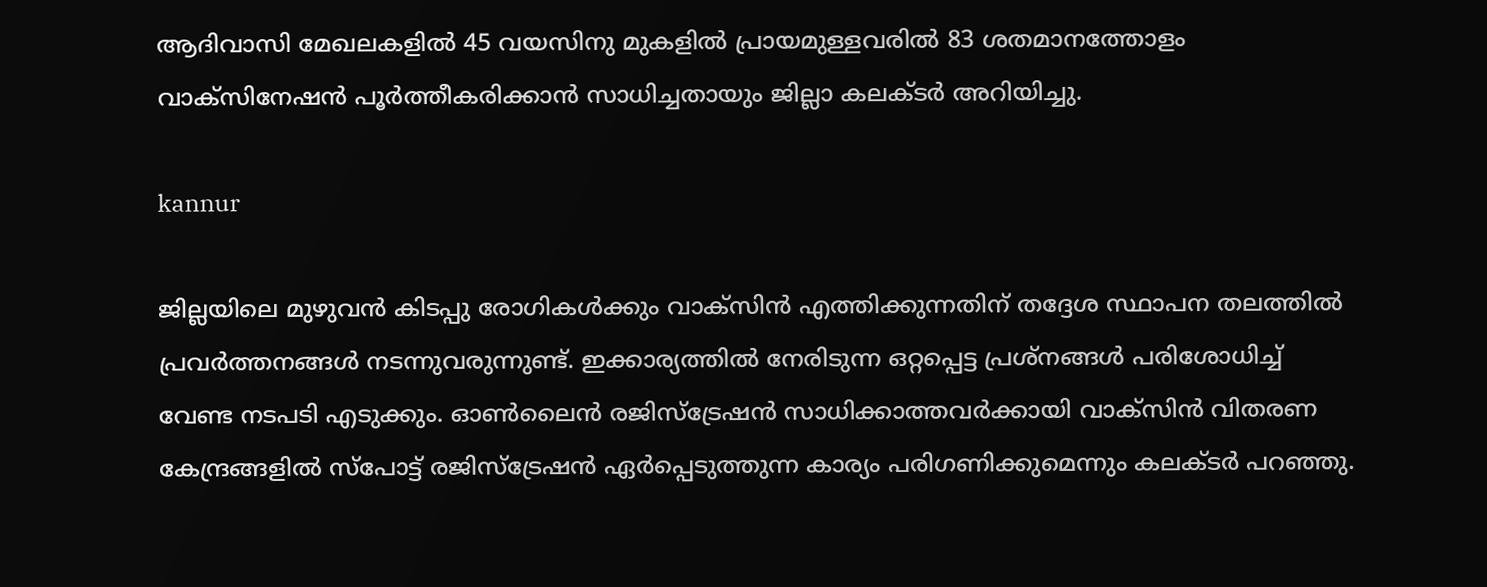ആദിവാസി മേഖലകളില്‍ 45 വയസിനു മുകളില്‍ പ്രായമുള്ളവരില്‍ 83 ശതമാനത്തോളം വാക്‌സിനേഷന്‍ പൂര്‍ത്തീകരിക്കാന്‍ സാധിച്ചതായും ജില്ലാ കലക്ടര്‍ അറിയിച്ചു.

kannur

ജില്ലയിലെ മുഴുവന്‍ കിടപ്പു രോഗികള്‍ക്കും വാക്‌സിന്‍ എത്തിക്കുന്നതിന് തദ്ദേശ സ്ഥാപന തലത്തില്‍ പ്രവര്‍ത്തനങ്ങള്‍ നടന്നുവരുന്നുണ്ട്. ഇക്കാര്യത്തില്‍ നേരിടുന്ന ഒറ്റപ്പെട്ട പ്രശ്‌നങ്ങള്‍ പരിശോധിച്ച് വേണ്ട നടപടി എടുക്കും. ഓണ്‍ലൈന്‍ രജിസ്ട്രേഷന്‍ സാധിക്കാത്തവര്‍ക്കായി വാക്സിന്‍ വിതരണ കേന്ദ്രങ്ങളില്‍ സ്പോട്ട് രജിസ്ട്രേഷന്‍ ഏര്‍പ്പെടുത്തുന്ന കാര്യം പരിഗണിക്കുമെന്നും കലക്ടര്‍ പറഞ്ഞു.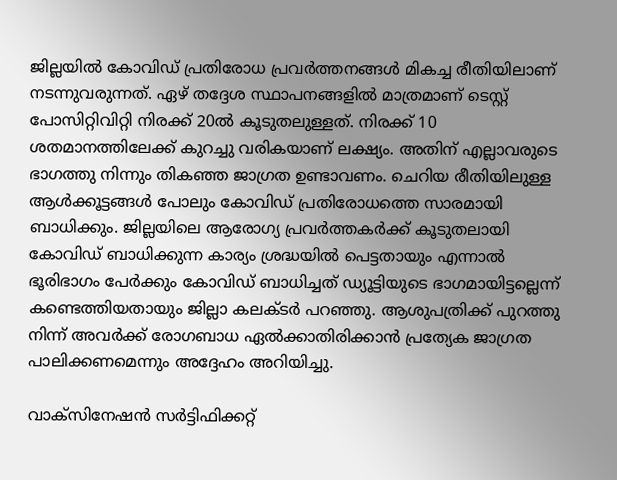ജില്ലയില്‍ കോവിഡ് പ്രതിരോധ പ്രവര്‍ത്തനങ്ങള്‍ മികച്ച രീതിയിലാണ് നടന്നുവരുന്നത്. ഏഴ് തദ്ദേശ സ്ഥാപനങ്ങളില്‍ മാത്രമാണ് ടെസ്റ്റ് പോസിറ്റിവിറ്റി നിരക്ക് 20ല്‍ കൂടുതലുള്ളത്. നിരക്ക് 10 ശതമാനത്തിലേക്ക് കുറച്ചു വരികയാണ് ലക്ഷ്യം. അതിന് എല്ലാവരുടെ ഭാഗത്തു നിന്നും തികഞ്ഞ ജാഗ്രത ഉണ്ടാവണം. ചെറിയ രീതിയിലുള്ള ആള്‍ക്കൂട്ടങ്ങള്‍ പോലും കോവിഡ് പ്രതിരോധത്തെ സാരമായി ബാധിക്കും. ജില്ലയിലെ ആരോഗ്യ പ്രവര്‍ത്തകര്‍ക്ക് കൂടുതലായി കോവിഡ് ബാധിക്കുന്ന കാര്യം ശ്രദ്ധയില്‍ പെട്ടതായും എന്നാല്‍ ഭൂരിഭാഗം പേര്‍ക്കും കോവിഡ് ബാധിച്ചത് ഡ്യൂട്ടിയുടെ ഭാഗമായിട്ടല്ലെന്ന് കണ്ടെത്തിയതായും ജില്ലാ കലക്ടര്‍ പറഞ്ഞു. ആശുപത്രിക്ക് പുറത്തു നിന്ന് അവര്‍ക്ക് രോഗബാധ ഏല്‍ക്കാതിരിക്കാന്‍ പ്രത്യേക ജാഗ്രത പാലിക്കണമെന്നും അദ്ദേഹം അറിയിച്ചു.

വാക്സിനേഷന്‍ സര്‍ട്ടിഫിക്കറ്റ്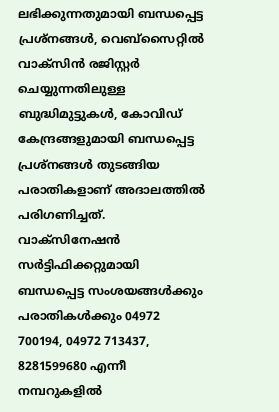ലഭിക്കുന്നതുമായി ബന്ധപ്പെട്ട പ്രശ്നങ്ങള്‍, വെബ്സൈറ്റില്‍ വാക്സിന്‍ രജിസ്റ്റര്‍ ചെയ്യുന്നതിലുള്ള ബുദ്ധിമുട്ടുകള്‍, കോവിഡ് കേന്ദ്രങ്ങളുമായി ബന്ധപ്പെട്ട പ്രശ്നങ്ങള്‍ തുടങ്ങിയ പരാതികളാണ് അദാലത്തില്‍ പരിഗണിച്ചത്. വാക്‌സിനേഷന്‍ സര്‍ട്ടിഫിക്കറ്റുമായി ബന്ധപ്പെട്ട സംശയങ്ങള്‍ക്കും പരാതികള്‍ക്കും 04972 700194, 04972 713437, 8281599680 എന്നീ നമ്പറുകളില്‍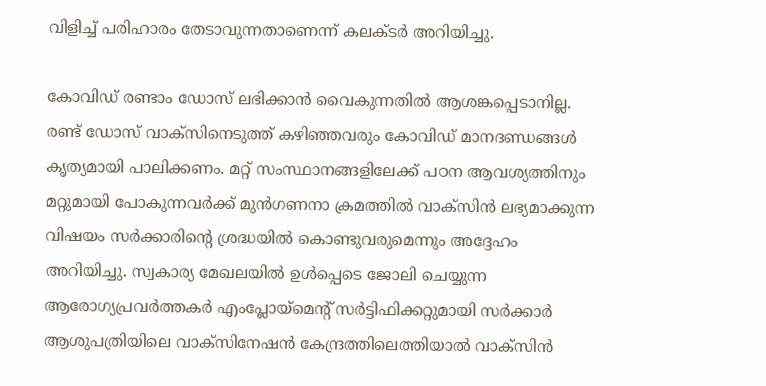വിളിച്ച് പരിഹാരം തേടാവുന്നതാണെന്ന് കലക്ടര്‍ അറിയിച്ചു.

കോവിഡ് രണ്ടാം ഡോസ് ലഭിക്കാന്‍ വൈകുന്നതില്‍ ആശങ്കപ്പെടാനില്ല. രണ്ട് ഡോസ് വാക്‌സിനെടുത്ത് കഴിഞ്ഞവരും കോവിഡ് മാനദണ്ഡങ്ങള്‍ കൃത്യമായി പാലിക്കണം. മറ്റ് സംസ്ഥാനങ്ങളിലേക്ക് പഠന ആവശ്യത്തിനും മറ്റുമായി പോകുന്നവര്‍ക്ക് മുന്‍ഗണനാ ക്രമത്തില്‍ വാക്സിന്‍ ലഭ്യമാക്കുന്ന വിഷയം സര്‍ക്കാരിന്റെ ശ്രദ്ധയില്‍ കൊണ്ടുവരുമെന്നും അദ്ദേഹം അറിയിച്ചു. സ്വകാര്യ മേഖലയില്‍ ഉള്‍പ്പെടെ ജോലി ചെയ്യുന്ന ആരോഗ്യപ്രവര്‍ത്തകര്‍ എംപ്ലോയ്മെന്റ് സര്‍ട്ടിഫിക്കറ്റുമായി സര്‍ക്കാര്‍ ആശുപത്രിയിലെ വാക്സിനേഷന്‍ കേന്ദ്രത്തിലെത്തിയാല്‍ വാക്സിന്‍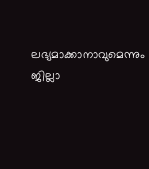ലഭ്യമാക്കാനാവുമെന്നും ജില്ലാ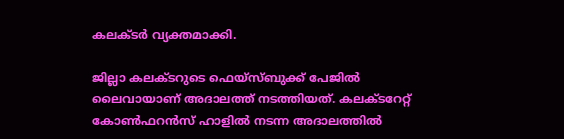കലക്ടര്‍ വ്യക്തമാക്കി.

ജില്ലാ കലക്ടറുടെ ഫെയ്‌സ്ബുക്ക് പേജില്‍ ലൈവായാണ് അദാലത്ത് നടത്തിയത്. കലക്ടറേറ്റ് കോണ്‍ഫറന്‍സ് ഹാളില്‍ നടന്ന അദാലത്തില്‍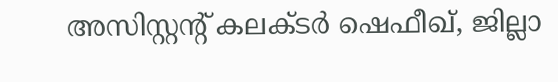അസിസ്റ്റന്റ് കലക്ടര്‍ ഷെഫീഖ്, ജില്ലാ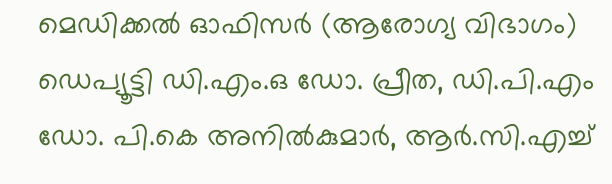മെഡിക്കല്‍ ഓഫിസര്‍ (ആരോഗ്യ വിഭാഗം) ഡെപ്യൂട്ടി ഡി.എം.ഒ ഡോ. പ്രീത, ഡി.പി.എം ഡോ. പി.കെ അനില്‍കുമാര്‍, ആര്‍.സി.എച്ച്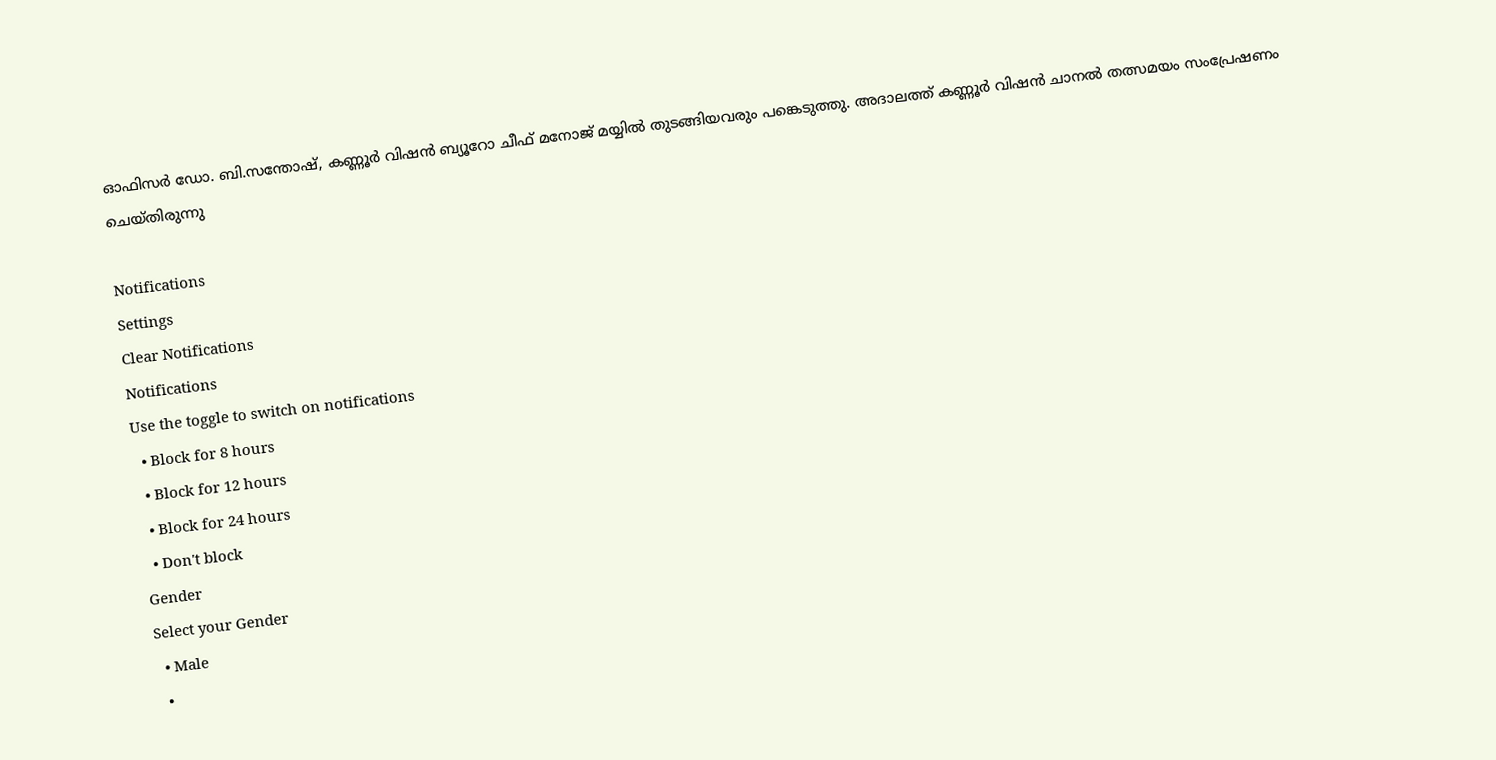ഓഫിസര്‍ ഡോ. ബി.സന്തോഷ്, കണ്ണൂര്‍ വിഷന്‍ ബ്യൂറോ ചീഫ് മനോജ് മയ്യില്‍ തുടങ്ങിയവരും പങ്കെടുത്തു. അദാലത്ത് കണ്ണൂര്‍ വിഷന്‍ ചാനല്‍ തത്സമയം സംപ്രേഷണം ചെയ്തിരുന്നു

Notifications
Settings
Clear Notifications
Notifications
Use the toggle to switch on notifications
  • Block for 8 hours
  • Block for 12 hours
  • Block for 24 hours
  • Don't block
Gender
Select your Gender
  • Male
  •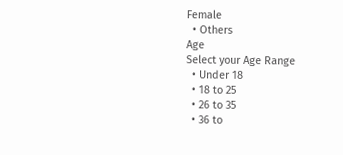Female
  • Others
Age
Select your Age Range
  • Under 18
  • 18 to 25
  • 26 to 35
  • 36 to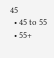45
  • 45 to 55
  • 55+